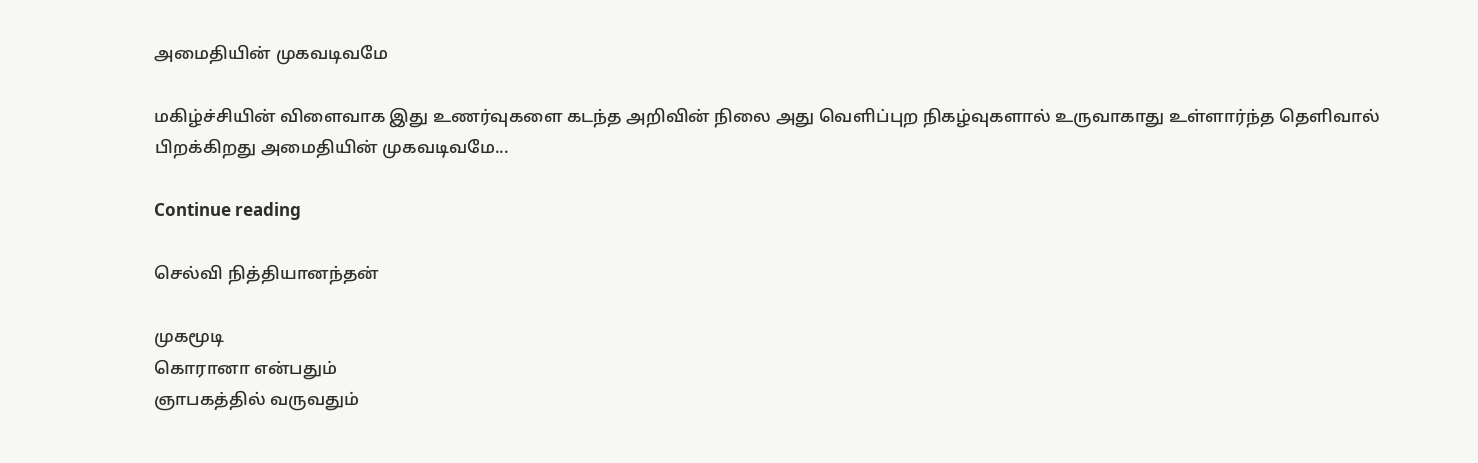அமைதியின் முகவடிவமே

மகிழ்ச்சியின் விளைவாக இது உணர்வுகளை கடந்த அறிவின் நிலை அது வெளிப்புற நிகழ்வுகளால் உருவாகாது உள்ளார்ந்த தெளிவால் பிறக்கிறது அமைதியின் முகவடிவமே...

Continue reading

செல்வி நித்தியானந்தன்

முகமூடி
கொரானா என்பதும்
ஞாபகத்தில் வருவதும்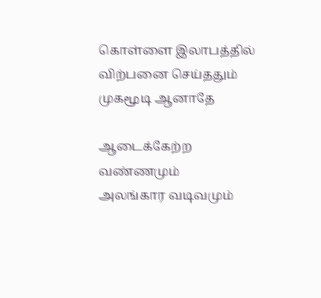கொள்ளை இலாபத்தில்
விற்பனை செய்ததும்
முகமூடி ஆனாதே

ஆடைக்கேற்ற வண்ணமும்
அலங்கார வடிவமும்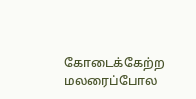கோடைக்கேற்ற மலரைப்போல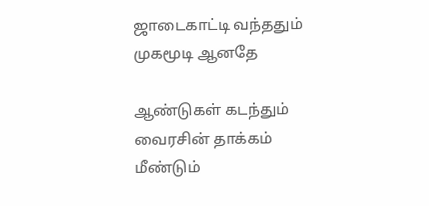ஜாடைகாட்டி வந்ததும்
முகமூடி ஆனதே

ஆண்டுகள் கடந்தும்
வைரசின் தாக்கம்
மீண்டும்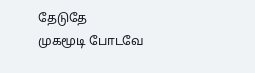தேடுதே
முகமூடி போடவே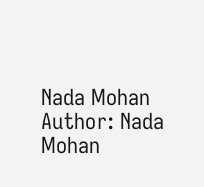Nada Mohan
Author: Nada Mohan